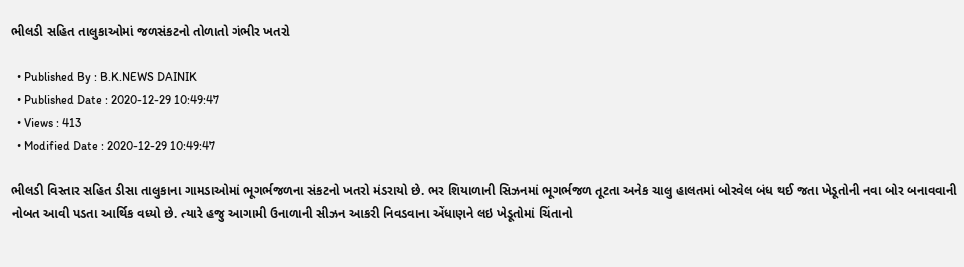ભીલડી સહિત તાલુકાઓમાં જળસંકટનો તોળાતો ગંભીર ખતરો

  • Published By : B.K.NEWS DAINIK
  • Published Date : 2020-12-29 10:49:47
  • Views : 413
  • Modified Date : 2020-12-29 10:49:47

ભીલડી વિસ્તાર સહિત ડીસા તાલુકાના ગામડાઓમાં ભૂગર્ભજળના સંકટનો ખતરો મંડરાયો છે. ભર શિયાળાની સિઝનમાં ભૂગર્ભજળ તૂટતા અનેક ચાલુ હાલતમાં બોરવેલ બંધ થઈ જતા ખેડૂતોની નવા બોર બનાવવાની નોબત આવી પડતા આર્થિક વધ્યો છે. ત્યારે હજુ આગામી ઉનાળાની સીઝન આકરી નિવડવાના એંધાણને લઇ ખેડૂતોમાં ચિંતાનો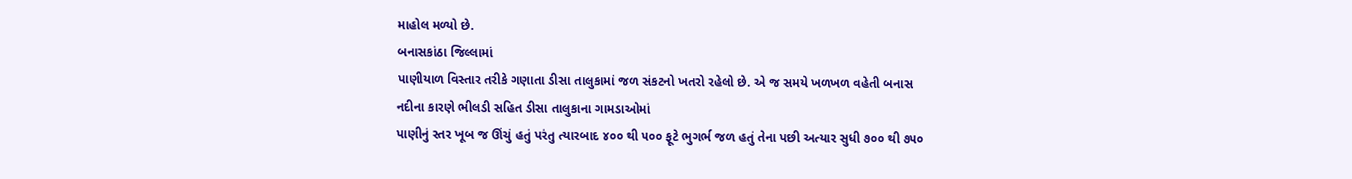માહોલ મળ્યો છે.
બનાસકાંઠા જિલ્લામાં
પાણીયાળ વિસ્તાર તરીકે ગણાતા ડીસા તાલુકામાં જળ સંકટનો ખતરો રહેલો છે. એ જ સમયે ખળખળ વહેતી બનાસ નદીના કારણે ભીલડી સહિત ડીસા તાલુકાના ગામડાઓમાં
પાણીનું સ્તર ખૂબ જ ઊંચું હતું પરંતુ ત્યારબાદ ૪૦૦ થી ૫૦૦ ફૂટે ભુગર્ભ જળ હતું તેના પછી અત્યાર સુધી ૭૦૦ થી ૭૫૦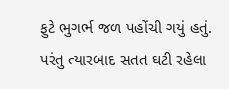ફુટે ભુગર્ભ જળ પહોંચી ગયું હતું. પરંતુ ત્યારબાદ સતત ઘટી રહેલા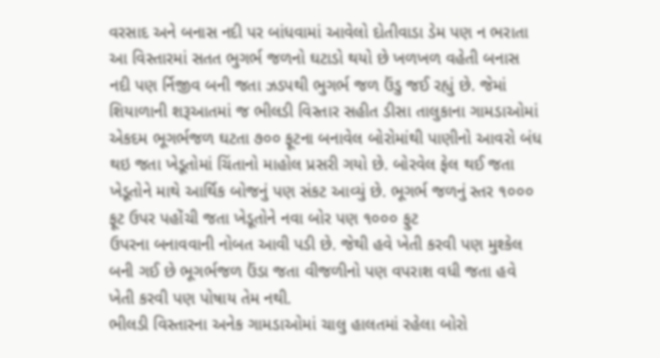વરસાદ અને બનાસ નદી પર બાંધવામાં આવેલો દોતીવાડા ડેમ પણ ન ભરાતા આ વિસ્તારમાં સતત ભુગર્ભ જળનો ઘટાડો થયો છે ખળખળ વહેતી બનાસ નદી પણ ર્નિજીવ બની જતા ઝડપથી ભુગર્ભ જળ ઉંડુ જઈ રહ્યું છે. જેમાં શિયાળાની શરૂઆતમાં જ ભીલડી વિસ્તાર સહીત ડીસા તાલુકાના ગામડાઓમાં એકદમ ભૂગર્ભજળ ઘટતા ૭૦૦ ફૂટના બનાવેલ બોરોમાંથી પાણીનો આવરો બંધ થઇ જતા ખેડૂતોમાં ચિંતાનો માહોલ પ્રસરી ગયો છે. બોરવેલ ફેલ થઈ જતા ખેડૂતોને માથે આર્થિક બોજનું પણ સંકટ આવ્યું છે. ભૂગર્ભ જળનું સ્તર ૧૦૦૦ ફૂટ ઉપર પહોંચી જતા ખેડૂતોને નવા બોર પણ ૧૦૦૦ ફુટ
ઉપરના બનાવવાની નોબત આવી પડી છે. જેથી હવે ખેતી કરવી પણ મુશ્કેલ બની ગઈ છે ભૂગર્ભજળ ઉંડા જતા વીજળીનો પણ વપરાશ વધી જતા હવે ખેતી કરવી પણ પોષાય તેમ નથી.
ભીલડી વિસ્તારના અનેક ગામડાઓમાં ચાલુ હાલતમાં રહેલા બોરો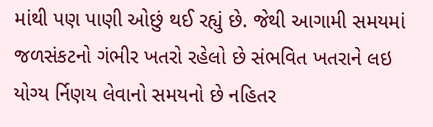માંથી પણ પાણી ઓછું થઈ રહ્યું છે. જેથી આગામી સમયમાં જળસંકટનો ગંભીર ખતરો રહેલો છે સંભવિત ખતરાને લઇ યોગ્ય ર્નિણય લેવાનો સમયનો છે નહિતર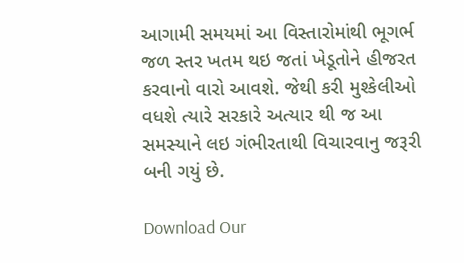આગામી સમયમાં આ વિસ્તારોમાંથી ભૂગર્ભ જળ સ્તર ખતમ થઇ જતાં ખેડૂતોને હીજરત કરવાનો વારો આવશે. જેથી કરી મુશ્કેલીઓ વધશે ત્યારે સરકારે અત્યાર થી જ આ સમસ્યાને લઇ ગંભીરતાથી વિચારવાનુ જરૂરી બની ગયું છે.

Download Our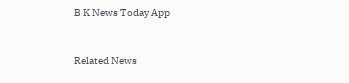B K News Today App



Related News